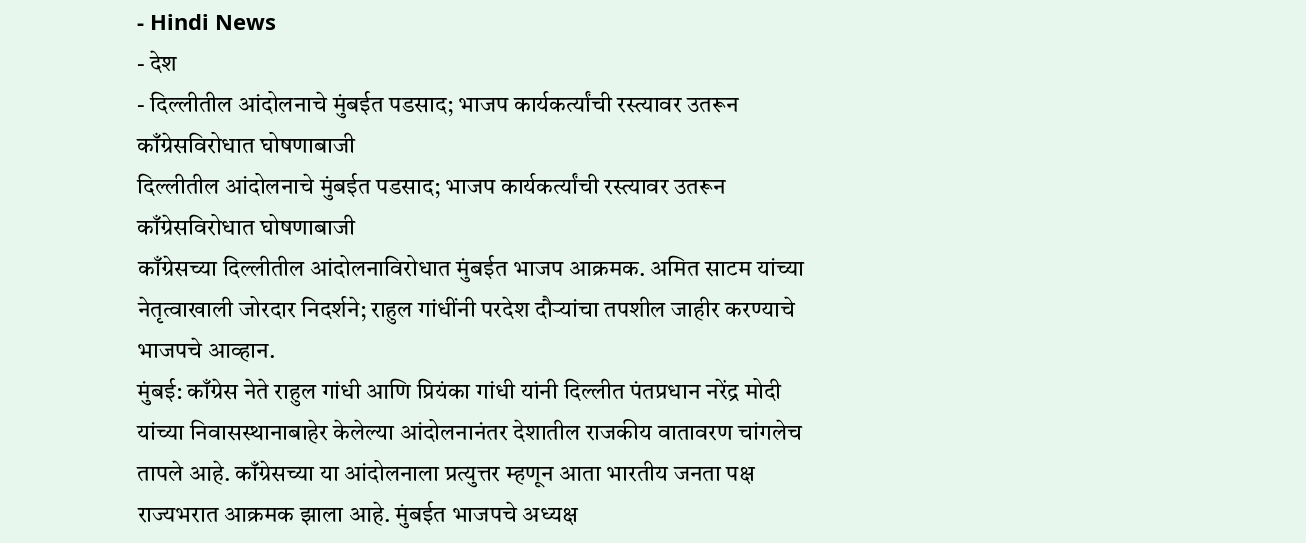- Hindi News
- देश
- दिल्लीतील आंदोलनाचे मुंबईत पडसाद; भाजप कार्यकर्त्यांची रस्त्यावर उतरून काँग्रेसविरोधात घोषणाबाजी
दिल्लीतील आंदोलनाचे मुंबईत पडसाद; भाजप कार्यकर्त्यांची रस्त्यावर उतरून काँग्रेसविरोधात घोषणाबाजी
काँग्रेसच्या दिल्लीतील आंदोलनाविरोधात मुंबईत भाजप आक्रमक. अमित साटम यांच्या नेतृत्वाखाली जोरदार निदर्शने; राहुल गांधींनी परदेश दौऱ्यांचा तपशील जाहीर करण्याचे भाजपचे आव्हान.
मुंबई: काँग्रेस नेते राहुल गांधी आणि प्रियंका गांधी यांनी दिल्लीत पंतप्रधान नरेंद्र मोदी यांच्या निवासस्थानाबाहेर केलेल्या आंदोलनानंतर देशातील राजकीय वातावरण चांगलेच तापले आहे. काँग्रेसच्या या आंदोलनाला प्रत्युत्तर म्हणून आता भारतीय जनता पक्ष राज्यभरात आक्रमक झाला आहे. मुंबईत भाजपचे अध्यक्ष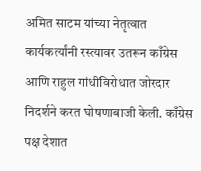अमित साटम यांच्या नेतृत्वात कार्यकर्त्यांनी रस्त्यावर उतरून काँग्रेस आणि राहुल गांधींविरोधात जोरदार निदर्शने करत घोषणाबाजी केली. काँग्रेस पक्ष देशात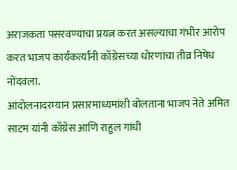अराजकता पसरवण्याचा प्रयत्न करत असल्याचा गंभीर आरोप करत भाजप कार्यकर्त्यांनी काँग्रेसच्या धोरणांचा तीव्र निषेध नोंदवला.
आंदोलनादरम्यान प्रसारमाध्यमांशी बोलताना भाजप नेते अमित साटम यांनी काँग्रेस आणि राहुल गांधी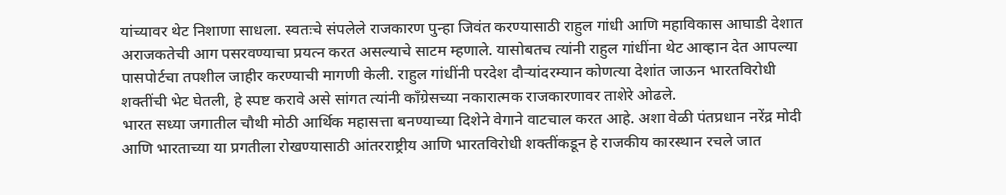यांच्यावर थेट निशाणा साधला. स्वतःचे संपलेले राजकारण पुन्हा जिवंत करण्यासाठी राहुल गांधी आणि महाविकास आघाडी देशात अराजकतेची आग पसरवण्याचा प्रयत्न करत असल्याचे साटम म्हणाले. यासोबतच त्यांनी राहुल गांधींना थेट आव्हान देत आपल्या पासपोर्टचा तपशील जाहीर करण्याची मागणी केली. राहुल गांधींनी परदेश दौऱ्यांदरम्यान कोणत्या देशांत जाऊन भारतविरोधी शक्तींची भेट घेतली, हे स्पष्ट करावे असे सांगत त्यांनी काँग्रेसच्या नकारात्मक राजकारणावर ताशेरे ओढले.
भारत सध्या जगातील चौथी मोठी आर्थिक महासत्ता बनण्याच्या दिशेने वेगाने वाटचाल करत आहे. अशा वेळी पंतप्रधान नरेंद्र मोदी आणि भारताच्या या प्रगतीला रोखण्यासाठी आंतरराष्ट्रीय आणि भारतविरोधी शक्तींकडून हे राजकीय कारस्थान रचले जात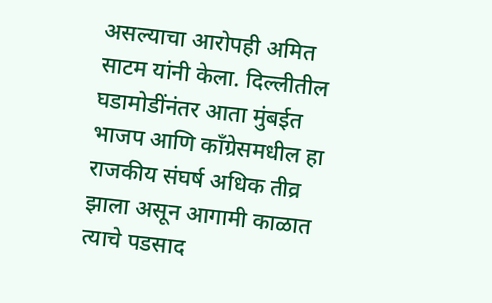असल्याचा आरोपही अमित साटम यांनी केला. दिल्लीतील घडामोडींनंतर आता मुंबईत भाजप आणि काँग्रेसमधील हा राजकीय संघर्ष अधिक तीव्र झाला असून आगामी काळात त्याचे पडसाद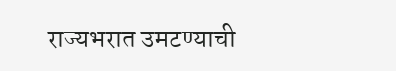राज्यभरात उमटण्याची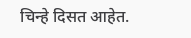चिन्हे दिसत आहेत.